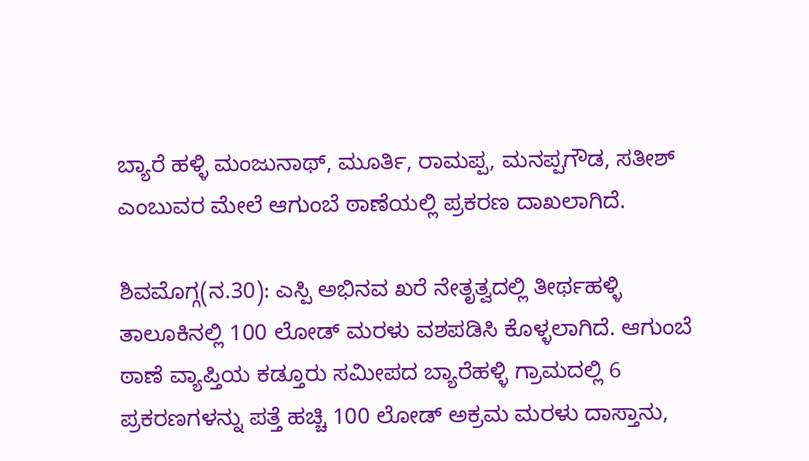ಬ್ಯಾರೆ ಹಳ್ಳಿ ಮಂಜುನಾಥ್, ಮೂರ್ತಿ, ರಾಮಪ್ಪ, ಮನಪ್ಪಗೌಡ, ಸತೀಶ್ ಎಂಬುವರ ಮೇಲೆ ಆಗುಂಬೆ ಠಾಣೆಯಲ್ಲಿ ಪ್ರಕರಣ ದಾಖಲಾಗಿದೆ.

ಶಿವಮೊಗ್ಗ(ನ.30): ಎಸ್ಪಿ ಅಭಿನವ ಖರೆ ನೇತೃತ್ವದಲ್ಲಿ ತೀರ್ಥಹಳ್ಳಿ ತಾಲೂಕಿನಲ್ಲಿ 100 ಲೋಡ್ ಮರಳು ವಶಪಡಿಸಿ ಕೊಳ್ಳಲಾಗಿದೆ. ಆಗುಂಬೆ ಠಾಣೆ ವ್ಯಾಪ್ತಿಯ ಕಡ್ತೂರು ಸಮೀಪದ ಬ್ಯಾರೆಹಳ್ಳಿ ಗ್ರಾಮದಲ್ಲಿ 6 ಪ್ರಕರಣಗಳನ್ನು ಪತ್ತೆ ಹಚ್ಚಿ 100 ಲೋಡ್ ಅಕ್ರಮ ಮರಳು ದಾಸ್ತಾನು,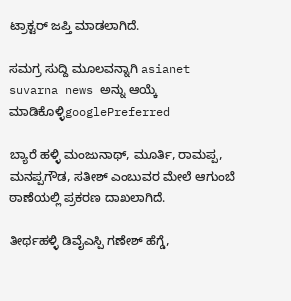ಟ್ರಾಕ್ಟರ್ ಜಪ್ತಿ ಮಾಡಲಾಗಿದೆ.

ಸಮಗ್ರ ಸುದ್ದಿ ಮೂಲವನ್ನಾಗಿ asianet suvarna news ಅನ್ನು ಆಯ್ಕೆ ಮಾಡಿಕೊಳ್ಳಿgooglePreferred

ಬ್ಯಾರೆ ಹಳ್ಳಿ ಮಂಜುನಾಥ್, ಮೂರ್ತಿ, ರಾಮಪ್ಪ, ಮನಪ್ಪಗೌಡ, ಸತೀಶ್ ಎಂಬುವರ ಮೇಲೆ ಆಗುಂಬೆ ಠಾಣೆಯಲ್ಲಿ ಪ್ರಕರಣ ದಾಖಲಾಗಿದೆ.

ತೀರ್ಥಹಳ್ಳಿ ಡಿವೈಎಸ್ಪಿ ಗಣೇಶ್ ಹೆಗ್ಡೆ,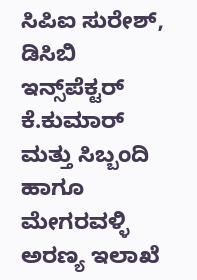ಸಿಪಿಐ ಸುರೇಶ್, ಡಿಸಿಬಿ ಇನ್ಸ್‌ಪೆಕ್ಟರ್ ಕೆ.ಕುಮಾರ್ ಮತ್ತು ಸಿಬ್ಬಂದಿ ಹಾಗೂ ಮೇಗರವಳ್ಳಿ ಅರಣ್ಯ ಇಲಾಖೆ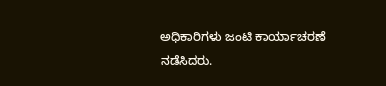ಅಧಿಕಾರಿಗಳು ಜಂಟಿ ಕಾರ್ಯಾಚರಣೆ ನಡೆಸಿದರು.